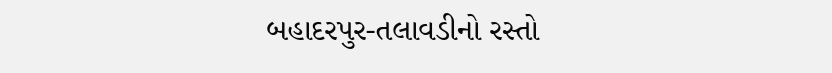બહાદરપુર-તલાવડીનો રસ્તો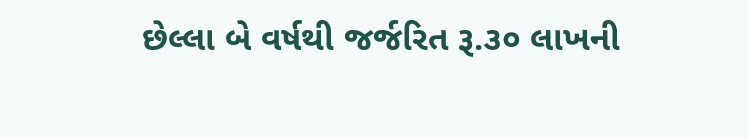છેલ્લા બે વર્ષથી જર્જરિત રૂ.૩૦ લાખની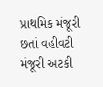પ્રાથમિક મંજૂરી છતાં વહીવટી મંજૂરી અટકી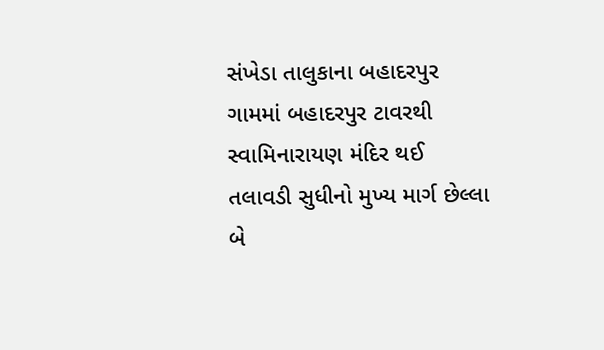સંખેડા તાલુકાના બહાદરપુર ગામમાં બહાદરપુર ટાવરથી સ્વામિનારાયણ મંદિર થઈ તલાવડી સુધીનો મુખ્ય માર્ગ છેલ્લા બે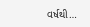વર્ષથી…